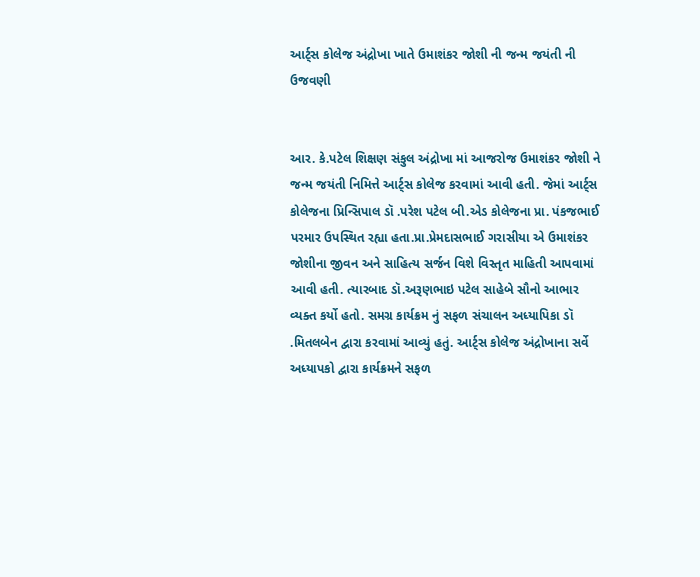આર્ટ્સ કોલેજ અંદ્રોખા ખાતે ઉમાશંકર જોશી ની જન્મ જયંતી ની ઉજવણી


આર. કે.પટેલ શિક્ષણ સંકુલ અંદ્રોખા માં આજરોજ ઉમાશંકર જોશી ને જન્મ જયંતી નિમિત્તે આર્ટ્સ કોલેજ કરવામાં આવી હતી. જેમાં આર્ટ્સ કોલેજના પ્રિન્સિપાલ ડૉ .પરેશ પટેલ બી.એડ કોલેજના પ્રા. પંકજભાઈ પરમાર ઉપસ્થિત રહ્યા હતા.પ્રા.પ્રેમદાસભાઈ ગરાસીયા એ ઉમાશંકર જોશીના જીવન અને સાહિત્ય સર્જન વિશે વિસ્તૃત માહિતી આપવામાં આવી હતી. ત્યારબાદ ડૉ.અરૂણભાઇ પટેલ સાહેબે સૌનો આભાર વ્યક્ત કર્યો હતો. સમગ્ર કાર્યક્રમ નું સફળ સંચાલન અધ્યાપિકા ડૉ .મિતલબેન દ્વારા કરવામાં આવ્યું હતું. આર્ટ્સ કોલેજ અંદ્રોખાના સર્વે અધ્યાપકો દ્વારા કાર્યક્રમને સફળ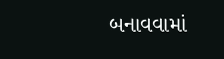બનાવવામાં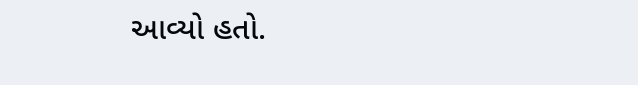આવ્યો હતો.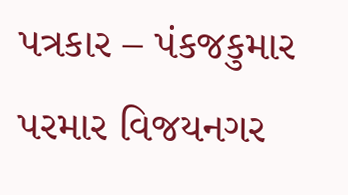પત્રકાર – પંકજકુમાર પરમાર વિજયનગર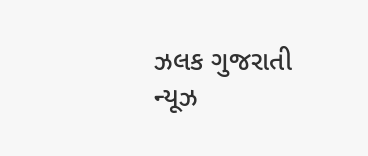ઝલક ગુજરાતી ન્યૂઝ